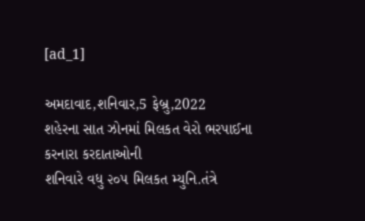[ad_1]

અમદાવાદ,શનિવાર,5 ફેબ્રુ,2022
શહેરના સાત ઝોનમાં મિલકત વેરો ભરપાઈના કરનારા કરદાતાઓની
શનિવારે વધુ ૨૦૫ મિલકત મ્યુનિ.તંત્રે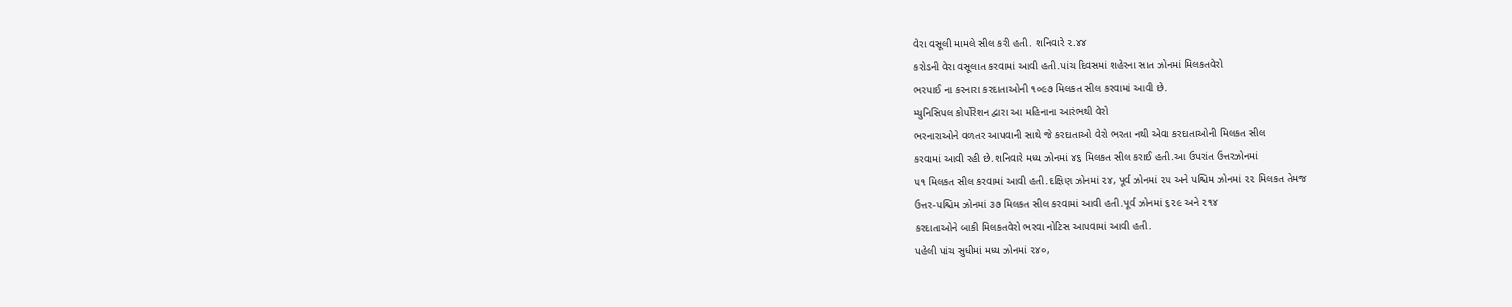વેરા વસૂલી મામલે સીલ કરી હતી. શનિવારે ૨.૪૪
કરોડની વેરા વસૂલાત કરવામાં આવી હતી.પાંચ દિવસમાં શહેરના સાત ઝોનમાં મિલકતવેરો
ભરપાઈ ના કરનારા કરદાતાઓની ૧૦૯૭ મિલકત સીલ કરવામાં આવી છે.
મ્યુનિસિપલ કોર્પોરેશન દ્વારા આ મહિનાના આરંભથી વેરો
ભરનારાઓને વળતર આપવાની સાથે જે કરદાતાઓ વેરો ભરતા નથી એવા કરદાતાઓની મિલકત સીલ
કરવામાં આવી રહી છે.શનિવારે મધ્ય ઝોનમાં ૪૬ મિલકત સીલ કરાઈ હતી.આ ઉપરાંત ઉત્તરઝોનમાં
૫૧ મિલકત સીલ કરવામાં આવી હતી.દક્ષિણ ઝોનમાં ૨૪, પૂર્વ ઝોનમાં ૨૫ અને પશ્ચિમ ઝોનમાં ૨૨ મિલકત તેમજ
ઉત્તર-પશ્ચિમ ઝોનમાં ૩૭ મિલકત સીલ કરવામાં આવી હતી.પૂર્વ ઝોનમાં ૬૨૯ અને ૨૧૪
કરદાતાઓને બાકી મિલકતવેરો ભરવા નોટિસ આપવામાં આવી હતી.
પહેલી પાંચ સુધીમાં મધ્ય ઝોનમાં ૨૪૦,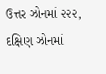ઉત્તર ઝોનમાં ૨૨૨, દક્ષિણ ઝોનમાં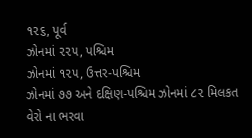૧૨૬, પૂર્વ
ઝોનમાં ૨૨૫, પશ્ચિમ
ઝોનમાં ૧૨૫, ઉત્તર-પશ્ચિમ
ઝોનમાં ૭૭ અને દક્ષિણ-પશ્ચિમ ઝોનમાં ૮૨ મિલકત વેરો ના ભરવા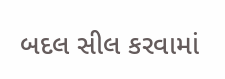બદલ સીલ કરવામાં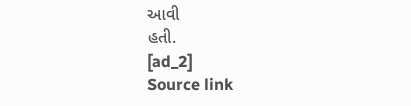આવી
હતી.
[ad_2]
Source link